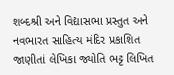શબ્દશ્રી અને વિદ્યાસભા પ્રસ્તુત અને નવભારત સાહિત્ય મંદિર પ્રકાશિત જાણીતાં લેખિકા જ્યોતિ ભટ્ટ લિખિત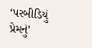‘પરબીડિયું પ્રેમનું’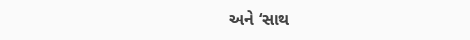અને ‘સાથ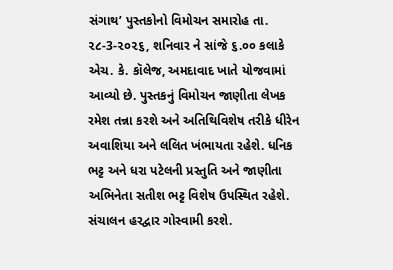સંગાથ’ પુસ્તકોનો વિમોચન સમારોહ તા. ૨૮-3-૨૦૨૬, શનિવાર ને સાંજે ૬.૦૦ કલાકે એચ. કે. કૉલેજ, અમદાવાદ ખાતે યોજવામાં આવ્યો છે. પુસ્તકનું વિમોચન જાણીતા લેખક રમેશ તન્ના કરશે અને અતિથિવિશેષ તરીકે ધીરેન અવાશિયા અને લલિત ખંભાયતા રહેશે. ધનિક ભટ્ટ અને ધરા પટેલની પ્રસ્તુતિ અને જાણીતા અભિનેતા સતીશ ભટ્ટ વિશેષ ઉપસ્થિત રહેશે. સંચાલન હરદ્વાર ગોસ્વામી કરશે.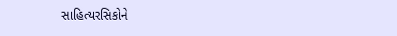સાહિત્યરસિકોને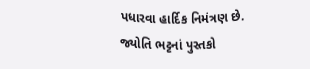પધારવા હાર્દિક નિમંત્રણ છે.
જ્યોતિ ભટ્ટનાં પુસ્તકો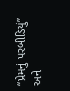“પ્રેમનું પરબીડિયું” અને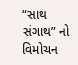“સાથ સંગાથ” નો વિમોચન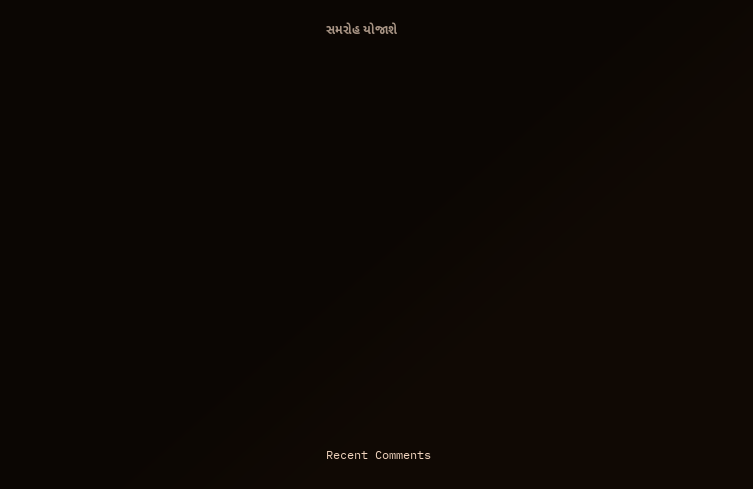સમરોહ યોજાશે


















Recent Comments